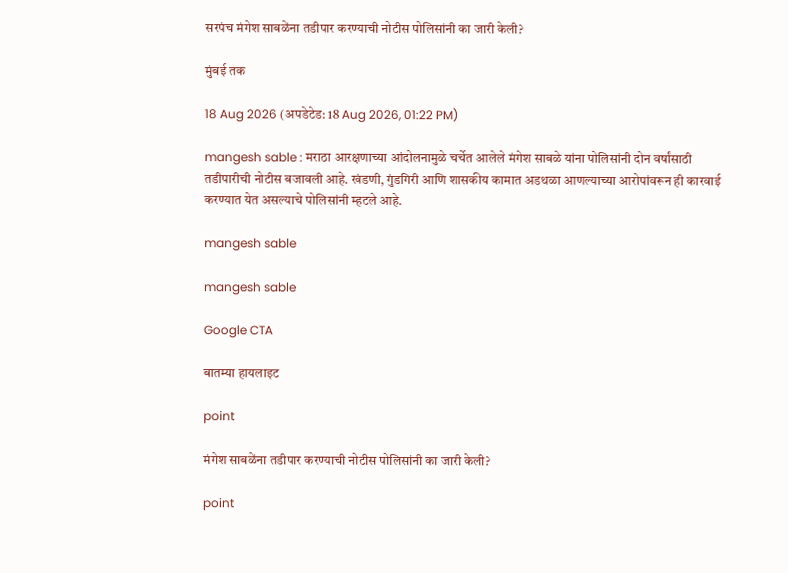सरपंच मंगेश साबळेंना तडीपार करण्याची नोटीस पोलिसांनी का जारी केली?

मुंबई तक

18 Aug 2026 (अपडेटेड: 18 Aug 2026, 01:22 PM)

mangesh sable : मराठा आरक्षणाच्या आंदोलनामुळे चर्चेत आलेले मंगेश साबळे यांना पोलिसांनी दोन वर्षांसाठी तडीपारीची नोटीस बजावली आहे. खंडणी, गुंडगिरी आणि शासकीय कामात अडथळा आणल्याच्या आरोपांवरून ही कारवाई करण्यात येत असल्याचे पोलिसांनी म्हटले आहे.

mangesh sable

mangesh sable

Google CTA

बातम्या हायलाइट

point

मंगेश साबळेंना तडीपार करण्याची नोटीस पोलिसांनी का जारी केली?

point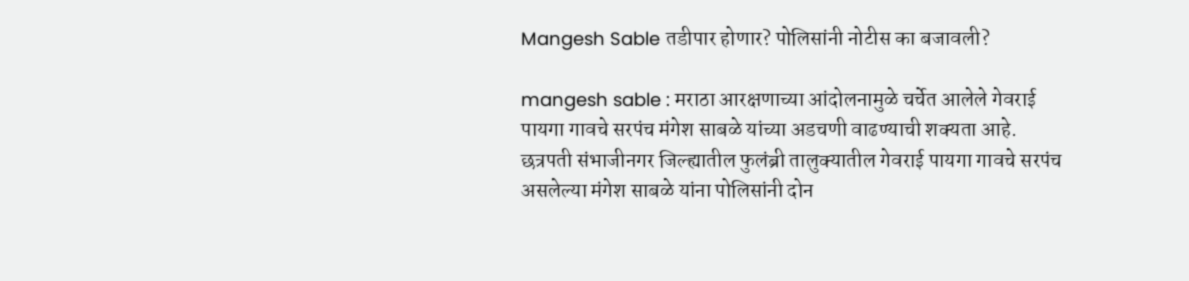Mangesh Sable तडीपार होणार? पोलिसांनी नोटीस का बजावली?

mangesh sable : मराठा आरक्षणाच्या आंदोलनामुळे चर्चेत आलेले गेवराई पायगा गावचे सरपंच मंगेश साबळे यांच्या अडचणी वाढण्याची शक्यता आहे. छत्रपती संभाजीनगर जिल्ह्यातील फुलंब्री तालुक्यातील गेवराई पायगा गावचे सरपंच असलेल्या मंगेश साबळे यांना पोलिसांनी दोन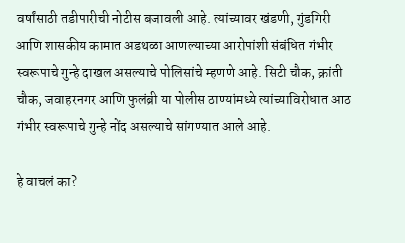वर्षांसाठी तडीपारीची नोटीस बजावली आहे. त्यांच्यावर खंडणी, गुंडगिरी आणि शासकीय कामात अडथळा आणल्याच्या आरोपांशी संबंधित गंभीर स्वरूपाचे गुन्हे दाखल असल्याचे पोलिसांचे म्हणणे आहे. सिटी चौक, क्रांती चौक, जवाहरनगर आणि फुलंब्री या पोलीस ठाण्यांमध्ये त्यांच्याविरोधात आठ गंभीर स्वरूपाचे गुन्हे नोंद असल्याचे सांगण्यात आले आहे.

हे वाचलं का?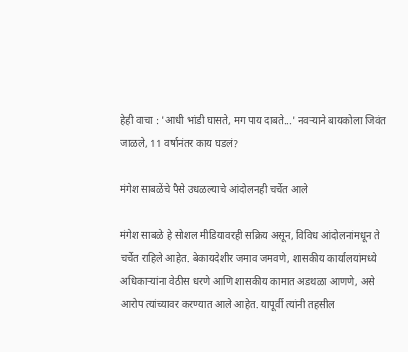हेही वाचा : 'आधी भांडी घासते, मग पाय दाबते...' नवऱ्याने बायकोला जिवंत जाळले, 11 वर्षानंतर काय घडलं?

मंगेश साबळेंचे पैसे उधळल्याचे आंदोलनही चर्चेत आले

मंगेश साबळे हे सोशल मीडियावरही सक्रिय असून, विविध आंदोलनांमधून ते चर्चेत राहिले आहेत. बेकायदेशीर जमाव जमवणे, शासकीय कार्यालयांमध्ये अधिकाऱ्यांना वेठीस धरणे आणि शासकीय कामात अडथळा आणणे, असे आरोप त्यांच्यावर करण्यात आले आहेत. यापूर्वी त्यांनी तहसील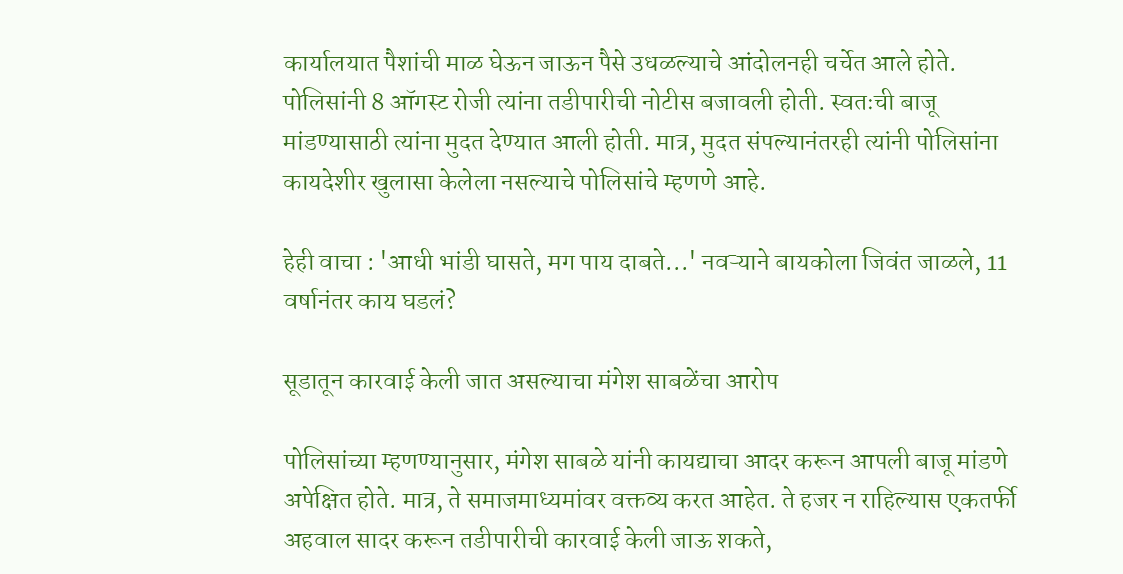कार्यालयात पैशांची माळ घेऊन जाऊन पैसे उधळल्याचे आंदोलनही चर्चेत आले होते. पोलिसांनी 8 ऑगस्ट रोजी त्यांना तडीपारीची नोटीस बजावली होती. स्वतःची बाजू मांडण्यासाठी त्यांना मुदत देण्यात आली होती. मात्र, मुदत संपल्यानंतरही त्यांनी पोलिसांना कायदेशीर खुलासा केलेला नसल्याचे पोलिसांचे म्हणणे आहे.

हेही वाचा : 'आधी भांडी घासते, मग पाय दाबते...' नवऱ्याने बायकोला जिवंत जाळले, 11 वर्षानंतर काय घडलं?

सूडातून कारवाई केली जात असल्याचा मंगेश साबळेंचा आरोप

पोलिसांच्या म्हणण्यानुसार, मंगेश साबळे यांनी कायद्याचा आदर करून आपली बाजू मांडणे अपेक्षित होते. मात्र, ते समाजमाध्यमांवर वक्तव्य करत आहेत. ते हजर न राहिल्यास एकतर्फी अहवाल सादर करून तडीपारीची कारवाई केली जाऊ शकते,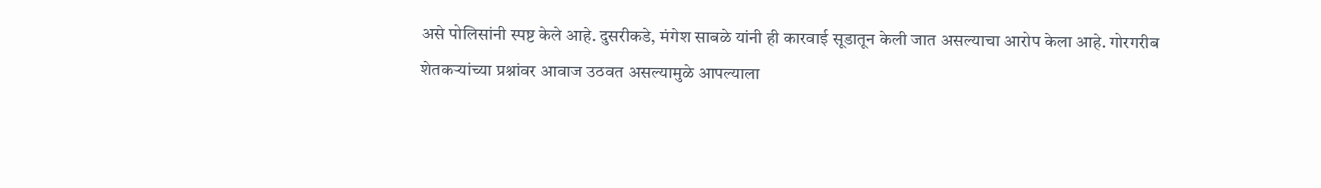असे पोलिसांनी स्पष्ट केले आहे. दुसरीकडे, मंगेश साबळे यांनी ही कारवाई सूडातून केली जात असल्याचा आरोप केला आहे. गोरगरीब शेतकऱ्यांच्या प्रश्नांवर आवाज उठवत असल्यामुळे आपल्याला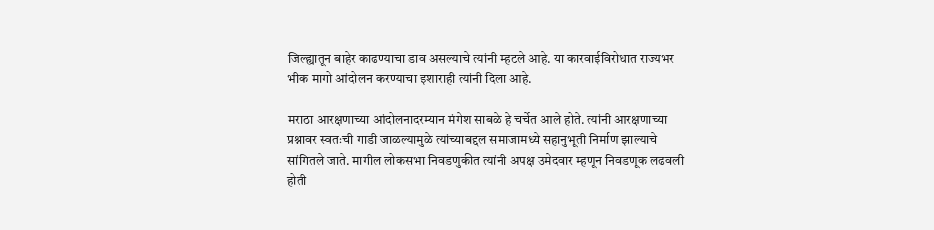जिल्ह्यातून बाहेर काढण्याचा डाव असल्याचे त्यांनी म्हटले आहे. या कारवाईविरोधात राज्यभर भीक मागो आंदोलन करण्याचा इशाराही त्यांनी दिला आहे.

मराठा आरक्षणाच्या आंदोलनादरम्यान मंगेश साबळे हे चर्चेत आले होते. त्यांनी आरक्षणाच्या प्रश्नावर स्वतःची गाडी जाळल्यामुळे त्यांच्याबद्दल समाजामध्ये सहानुभूती निर्माण झाल्याचे सांगितले जाते. मागील लोकसभा निवडणुकीत त्यांनी अपक्ष उमेदवार म्हणून निवडणूक लढवली होती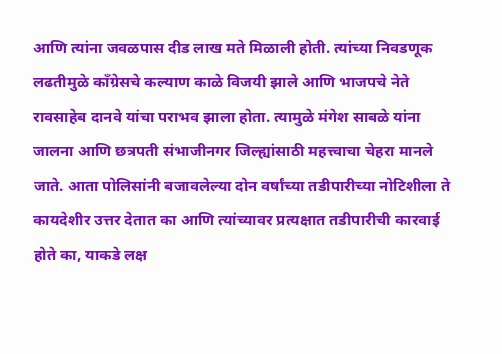आणि त्यांना जवळपास दीड लाख मते मिळाली होती. त्यांच्या निवडणूक लढतीमुळे काँग्रेसचे कल्याण काळे विजयी झाले आणि भाजपचे नेते रावसाहेब दानवे यांचा पराभव झाला होता. त्यामुळे मंगेश साबळे यांना जालना आणि छत्रपती संभाजीनगर जिल्ह्यांसाठी महत्त्वाचा चेहरा मानले जाते. आता पोलिसांनी बजावलेल्या दोन वर्षांच्या तडीपारीच्या नोटिशीला ते कायदेशीर उत्तर देतात का आणि त्यांच्यावर प्रत्यक्षात तडीपारीची कारवाई होते का, याकडे लक्ष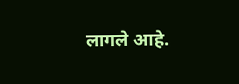लागले आहे.